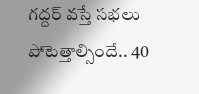గద్దర్ వస్తే సభలు పోటెత్తాల్సిందే.. 40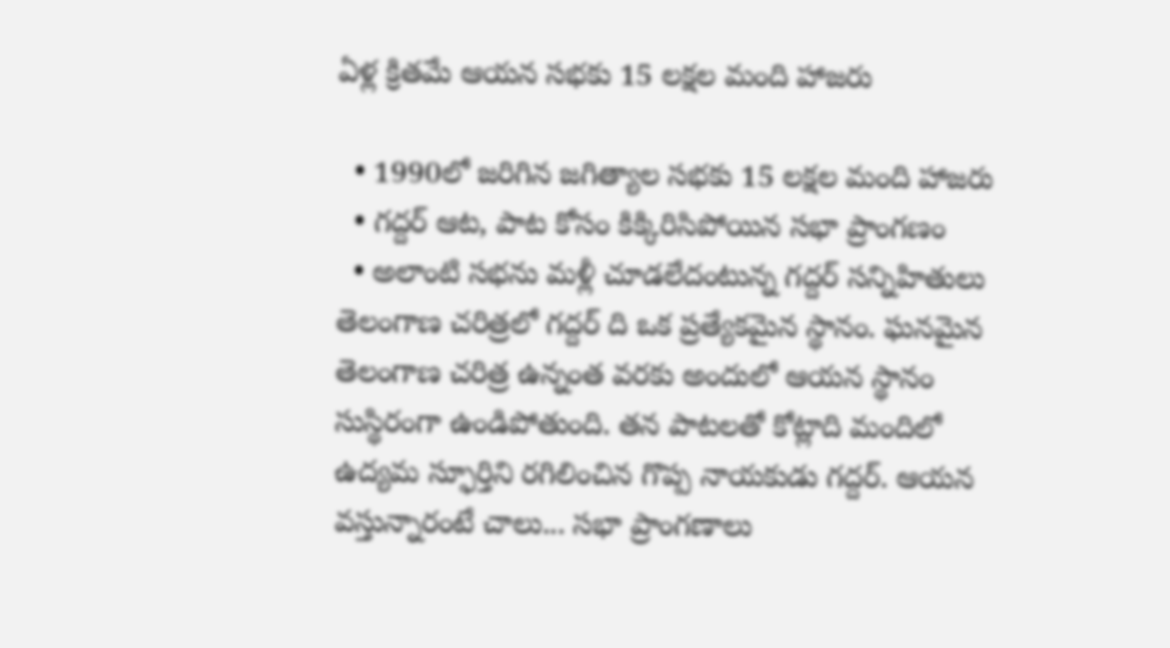ఏళ్ల క్రితమే ఆయన సభకు 15 లక్షల మంది హాజరు

  • 1990లో జరిగిన జగిత్యాల సభకు 15 లక్షల మంది హాజరు
  • గద్దర్ ఆట, పాట కోసం కిక్కిరిసిపోయిన సభా ప్రాంగణం
  • అలాంటి సభను మళ్లీ చూడలేదంటున్న గద్దర్ సన్నిహితులు
తెలంగాణ చరిత్రలో గద్దర్ ది ఒక ప్రత్యేకమైన స్థానం. ఘనమైన తెలంగాణ చరిత్ర ఉన్నంత వరకు అందులో ఆయన స్థానం సుస్థిరంగా ఉండిపోతుంది. తన పాటలతో కోట్లాది మందిలో ఉద్యమ స్ఫూర్తిని రగిలించిన గొప్ప నాయకుడు గద్దర్. ఆయన వస్తున్నారంటే చాలు... సభా ప్రాంగణాలు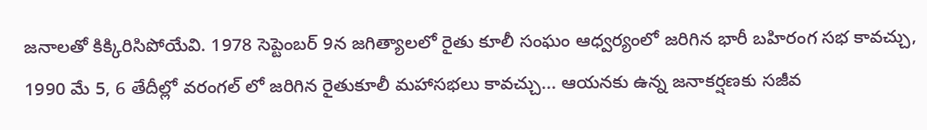జనాలతో కిక్కిరిసిపోయేవి. 1978 సెప్టెంబర్ 9న జగిత్యాలలో రైతు కూలీ సంఘం ఆధ్వర్యంలో జరిగిన భారీ బహిరంగ సభ కావచ్చు, 1990 మే 5, 6 తేదీల్లో వరంగల్ లో జరిగిన రైతుకూలీ మహాసభలు కావచ్చు... ఆయనకు ఉన్న జనాకర్షణకు సజీవ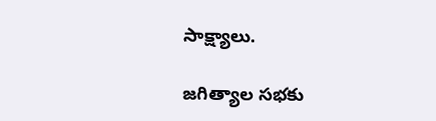సాక్ష్యాలు.

జగిత్యాల సభకు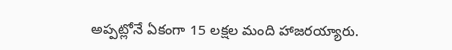అప్పట్లోనే ఏకంగా 15 లక్షల మంది హాజరయ్యారు.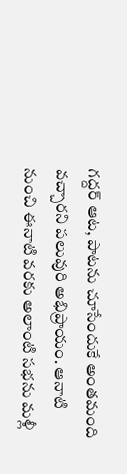గద్దర్ ఆట, పాటను చూసేందుకే అంతమంది వచ్చారని పలువురి అభిప్రాయం. ఆనాటి నుంచి ఈనాటి వరకు అలాంటి సభను మళ్లీ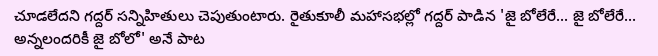చూడలేదని గద్దర్ సన్నిహితులు చెపుతుంటారు. రైతుకూలీ మహాసభల్లో గద్దర్ పాడిన 'జై బోలేరే... జై బోలేరే... అన్నలందరికీ జై బోలో' అనే పాట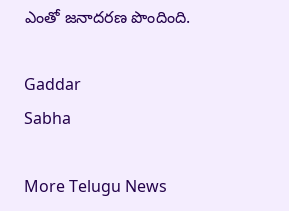ఎంతో జనాదరణ పొందింది.

Gaddar
Sabha

More Telugu News